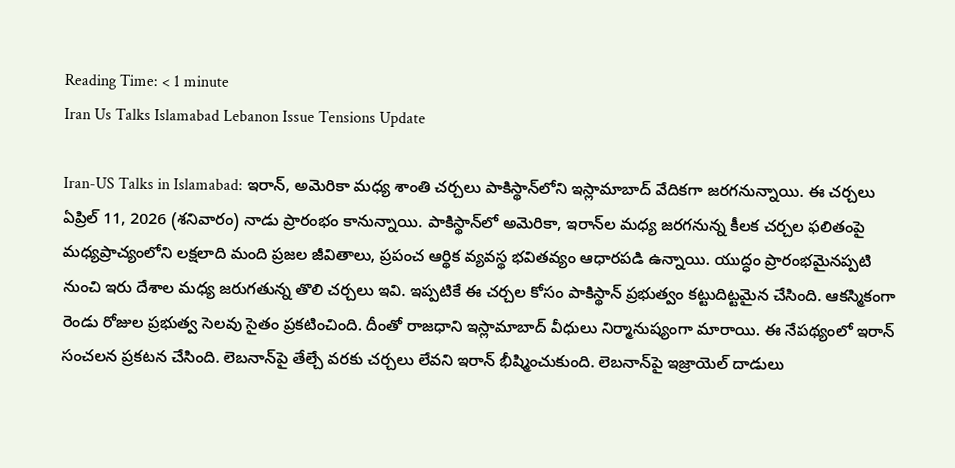Reading Time: < 1 minute
Iran Us Talks Islamabad Lebanon Issue Tensions Update

Iran-US Talks in Islamabad: ఇరాన్, అమెరికా మధ్య శాంతి చర్చలు పాకిస్థాన్‌లోని ఇస్లామాబాద్‌ వేదికగా జరగనున్నాయి. ఈ చర్చలు ఏప్రిల్ 11, 2026 (శనివారం) నాడు ప్రారంభం కానున్నాయి. పాకిస్థాన్‌లో అమెరికా, ఇరాన్‌ల మధ్య జరగనున్న కీలక చర్చల ఫలితంపై మధ్యప్రాచ్యంలోని లక్షలాది మంది ప్రజల జీవితాలు, ప్రపంచ ఆర్థిక వ్యవస్థ భవితవ్యం ఆధారపడి ఉన్నాయి. యుద్ధం ప్రారంభమైనప్పటి నుంచి ఇరు దేశాల మధ్య జరుగతున్న తొలి చర్చలు ఇవి. ఇప్పటికే ఈ చర్చల కోసం పాకిస్థాన్ ప్రభుత్వం కట్టుదిట్టమైన చేసింది. ఆకస్మికంగా రెండు రోజుల ప్రభుత్వ సెలవు సైతం ప్రకటించింది. దీంతో రాజధాని ఇస్లామాబాద్ వీధులు నిర్మానుష్యంగా మారాయి. ఈ నేపథ్యంలో ఇరాన్ సంచలన ప్రకటన చేసింది. లెబనాన్‌పై తేల్చే వరకు చర్చలు లేవని ఇరాన్ భీష్మించుకుంది. లెబనాన్‌పై ఇజ్రాయెల్‌ దాడులు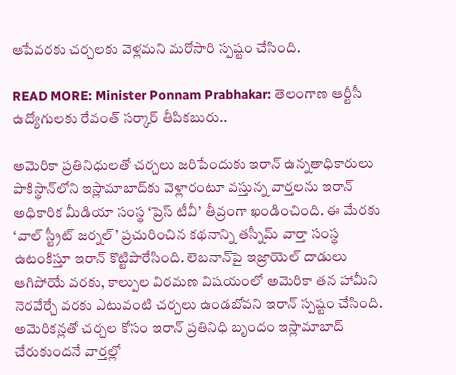ఆపేవరకు చర్చలకు వెళ్లమని మరోసారి స్పష్టం చేసింది.

READ MORE: Minister Ponnam Prabhakar: తెలంగాణ ఆర్టీసీ ఉద్యోగులకు రేవంత్ సర్కార్ తీపికబురు..

అమెరికా ప్రతినిధులతో చర్చలు జరిపేందుకు ఇరాన్ ఉన్నతాధికారులు పాకిస్థాన్‌లోని ఇస్లామాబాద్‌కు వెళ్లారంటూ వస్తున్న వార్తలను ఇరాన్ అధికారిక మీడియా సంస్థ ‘ప్రెస్ టీవీ’ తీవ్రంగా ఖండించింది. ఈ మేరకు ‘వాల్ స్ట్రీట్ జర్నల్’ ప్రచురించిన కథనాన్ని తస్నీమ్ వార్తా సంస్థ ఉటంకిస్తూ ఇరాన్ కొట్టిపారేసింది. లెబనాన్‌పై ఇజ్రాయెల్ దాడులు ఆగిపోయే వరకు, కాల్పుల విరమణ విషయంలో అమెరికా తన హామీని నెరవేర్చే వరకు ఎటువంటి చర్చలు ఉండబోవని ఇరాన్ స్పష్టం చేసింది. అమెరికన్లతో చర్చల కోసం ఇరాన్ ప్రతినిధి బృందం ఇస్లామాబాద్ చేరుకుందనే వార్తల్లో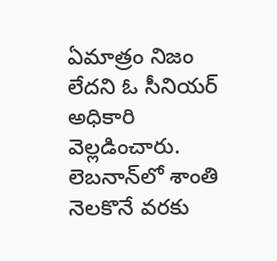ఏమాత్రం నిజం లేదని ఓ సీనియర్ అధికారి వెల్లడించారు. లెబనాన్‌లో శాంతి నెలకొనే వరకు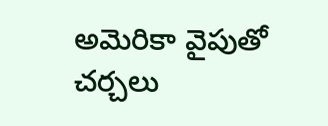అమెరికా వైపుతో చర్చలు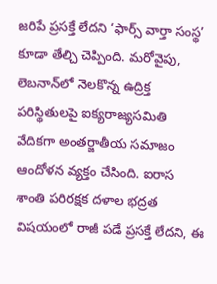జరిపే ప్రసక్తే లేదని ‘ఫార్స్ వార్తా సంస్థ’ కూడా తేల్చి చెప్పింది. మరోవైపు, లెబనాన్‌లో నెలకొన్న ఉద్రిక్త పరిస్థితులపై ఐక్యరాజ్యసమితి వేదికగా అంతర్జాతీయ సమాజం ఆందోళన వ్యక్తం చేసింది. ఐరాస శాంతి పరిరక్షక దళాల భద్రత విషయంలో రాజీ పడే ప్రసక్తే లేదని, ఈ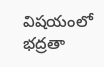విషయంలో భద్రతా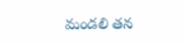మండలి తన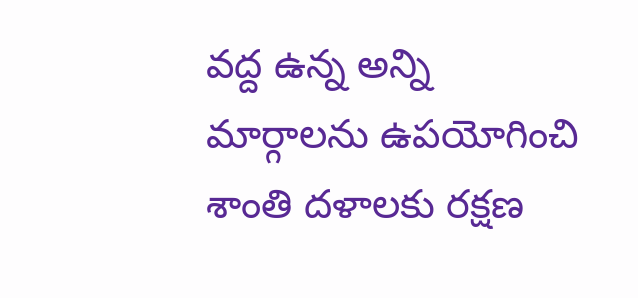వద్ద ఉన్న అన్ని మార్గాలను ఉపయోగించి శాంతి దళాలకు రక్షణ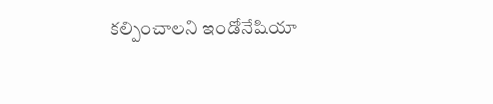కల్పించాలని ఇండోనేషియా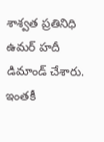శాశ్వత ప్రతినిధి ఉమర్ హదీ డిమాండ్ చేశారు. ఇంతకీ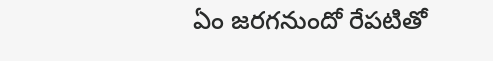ఏం జరగనుందో రేపటితో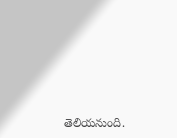తెలియనుంది.